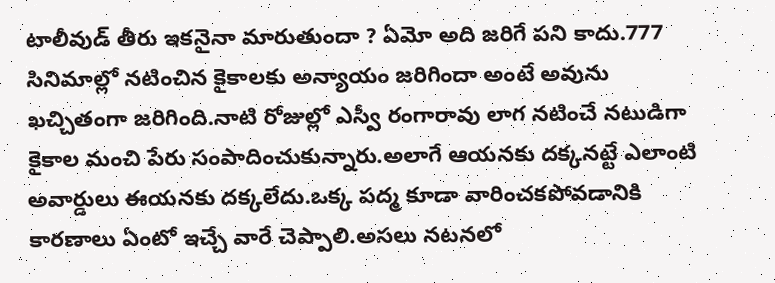టాలీవుడ్ తీరు ఇకనైనా మారుతుందా ? ఏమో అది జరిగే పని కాదు.777 సినిమాల్లో నటించిన కైకాలకు అన్యాయం జరిగిందా అంటే అవును ఖచ్చితంగా జరిగింది.నాటి రోజుల్లో ఎస్వీ రంగారావు లాగ నటించే నటుడిగా కైకాల మంచి పేరు సంపాదించుకున్నారు.అలాగే ఆయనకు దక్కనట్టే ఎలాంటి అవార్డులు ఈయనకు దక్కలేదు.ఒక్క పద్మ కూడా వారించకపోవడానికి కారణాలు ఏంటో ఇచ్చే వారే చెప్పాలి.అసలు నటనలో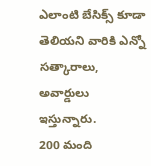ఎలాంటి బేసిక్స్ కూడా తెలియని వారికి ఎన్నో సత్కారాలు, అవార్డులు ఇస్తున్నారు.
200 మంది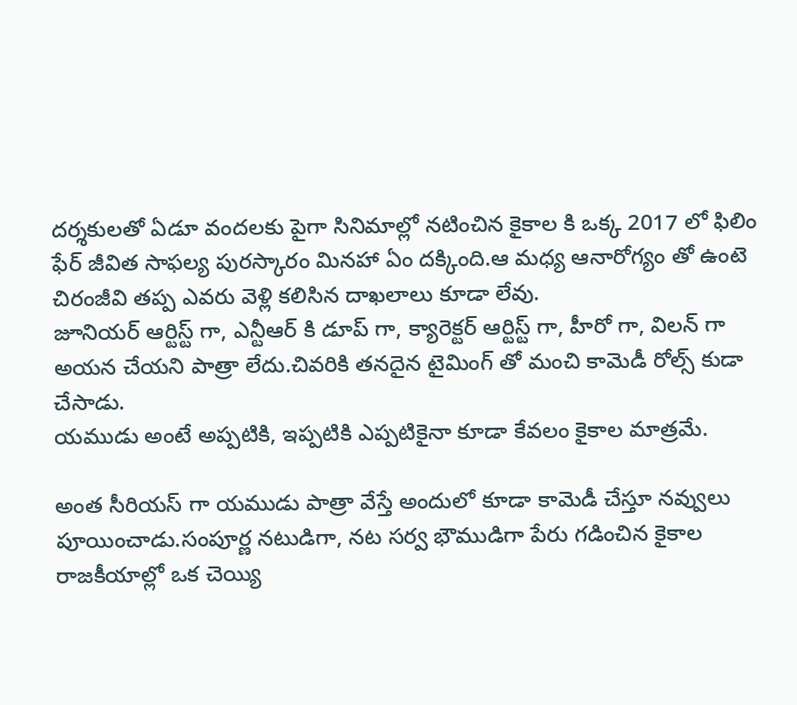దర్శకులతో ఏడూ వందలకు పైగా సినిమాల్లో నటించిన కైకాల కి ఒక్క 2017 లో ఫిలిం ఫేర్ జీవిత సాఫల్య పురస్కారం మినహా ఏం దక్కింది.ఆ మధ్య ఆనారోగ్యం తో ఉంటె చిరంజీవి తప్ప ఎవరు వెళ్లి కలిసిన దాఖలాలు కూడా లేవు.
జూనియర్ ఆర్టిస్ట్ గా, ఎన్టీఆర్ కి డూప్ గా, క్యారెక్టర్ ఆర్టిస్ట్ గా, హీరో గా, విలన్ గా అయన చేయని పాత్రా లేదు.చివరికి తనదైన టైమింగ్ తో మంచి కామెడీ రోల్స్ కుడా చేసాడు.
యముడు అంటే అప్పటికి, ఇప్పటికి ఎప్పటికైనా కూడా కేవలం కైకాల మాత్రమే.

అంత సీరియస్ గా యముడు పాత్రా వేస్తే అందులో కూడా కామెడీ చేస్తూ నవ్వులు పూయించాడు.సంపూర్ణ నటుడిగా, నట సర్వ భౌముడిగా పేరు గడించిన కైకాల రాజకీయాల్లో ఒక చెయ్యి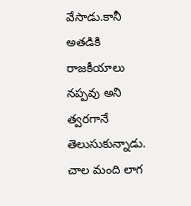వేసాడు.కానీ అతడికి రాజకీయాలు నప్పవు అని త్వరగానే తెలుసుకున్నాడు.
చాల మంది లాగ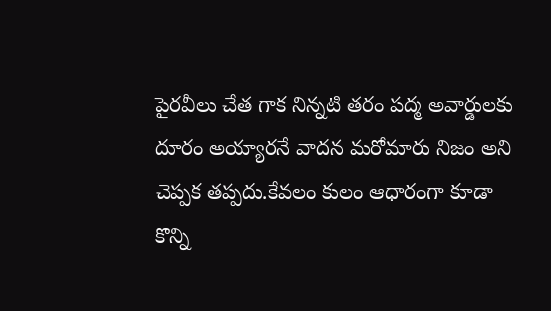పైరవీలు చేత గాక నిన్నటి తరం పద్మ అవార్డులకు దూరం అయ్యారనే వాదన మరోమారు నిజం అని చెప్పక తప్పదు.కేవలం కులం ఆధారంగా కూడా కొన్ని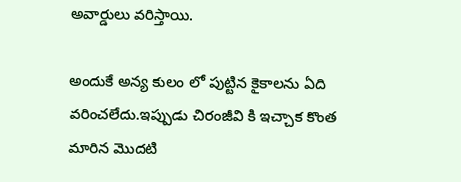అవార్డులు వరిస్తాయి.

అందుకే అన్య కులం లో పుట్టిన కైకాలను ఏది వరించలేదు.ఇప్పుడు చిరంజీవి కి ఇచ్చాక కొంత మారిన మొదటి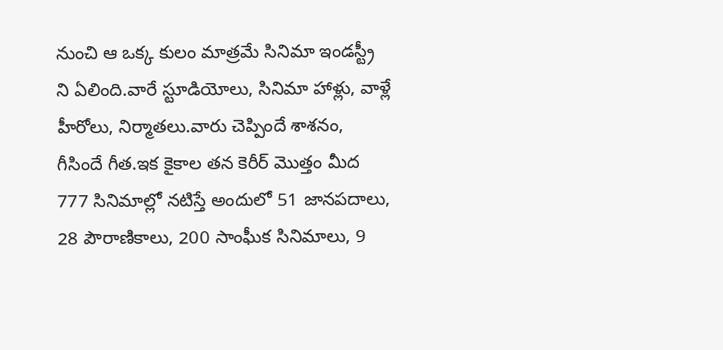నుంచి ఆ ఒక్క కులం మాత్రమే సినిమా ఇండస్ట్రీ ని ఏలింది.వారే స్టూడియోలు, సినిమా హాళ్లు, వాళ్లే హీరోలు, నిర్మాతలు.వారు చెప్పిందే శాశనం, గీసిందే గీత.ఇక కైకాల తన కెరీర్ మొత్తం మీద 777 సినిమాల్లో నటిస్తే అందులో 51 జానపదాలు, 28 పౌరాణికాలు, 200 సాంఘీక సినిమాలు, 9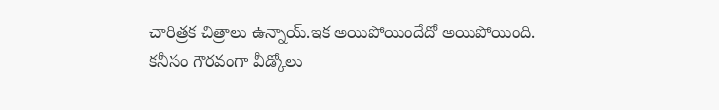చారిత్రక చిత్రాలు ఉన్నాయ్.ఇక అయిపోయిందేదో అయిపోయింది.
కనీసం గౌరవంగా వీడ్కోలు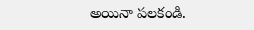అయినా పలకండి.